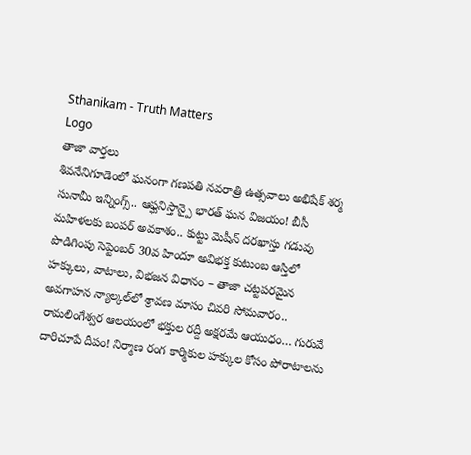Sthanikam - Truth Matters
Logo
తాజా వార్తలు
శివనేనిగూడెంలో ఘనంగా గణపతి నవరాత్రి ఉత్సవాలు అభిషేక్ శర్మ సునామీ ఇన్నింగ్స్.. ఆఫ్ఘనిస్తాన్పై భారత్ ఘన విజయం! బీసీ మహిళలకు బంపర్ అవకాశం.. కుట్టు మెషీన్ దరఖాస్తు గడువు పొడిగింపు సెప్టెంబర్ 30వ హిందూ అవిభక్త కుటుంబ ఆస్తిలో హక్కులు, వాటాలు, విభజన విధానం – తాజా చట్టపరమైన అవగాహన న్యాల్కల్‌లో శ్రావణ మాసం చివరి సోమవారం.. రామలింగేశ్వర ఆలయంలో భక్తుల రద్దీ అక్షరమే ఆయుధం… గురువే దారిచూపే దీపం! నిర్మాణ రంగ కార్మికుల హక్కుల కోసం పోరాటాలను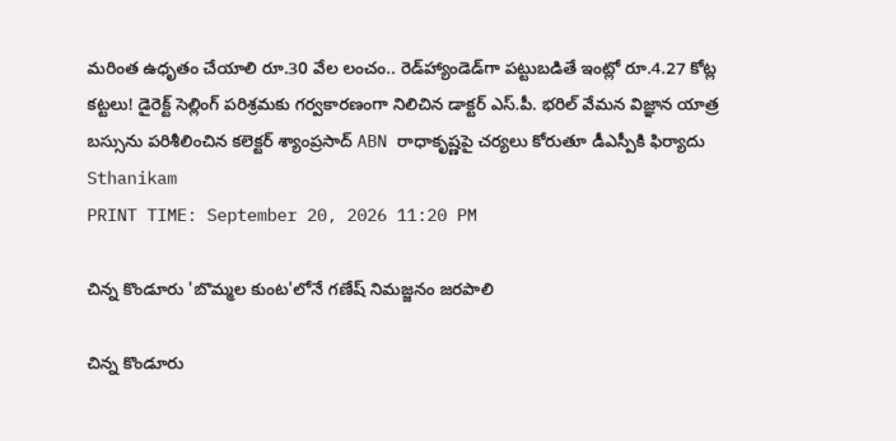మరింత ఉధృతం చేయాలి రూ.30 వేల లంచం.. రెడ్‌హ్యాండెడ్‌గా పట్టుబడితే ఇంట్లో రూ.4.27 కోట్ల కట్టలు! డైరెక్ట్ సెల్లింగ్ పరిశ్రమకు గర్వకారణంగా నిలిచిన డాక్టర్ ఎస్.పీ. భరిల్ వేమన విజ్ఞాన యాత్ర బస్సును పరిశీలించిన కలెక్టర్ శ్యాంప్రసాద్ ABN రాధాకృష్ణపై చర్యలు కోరుతూ డీఎస్పీకి ఫిర్యాదు
Sthanikam
PRINT TIME: September 20, 2026 11:20 PM

చిన్న కొండూరు 'బొమ్మల కుంట'లోనే గణేష్ నిమజ్జనం జరపాలి

చిన్న కొండూరు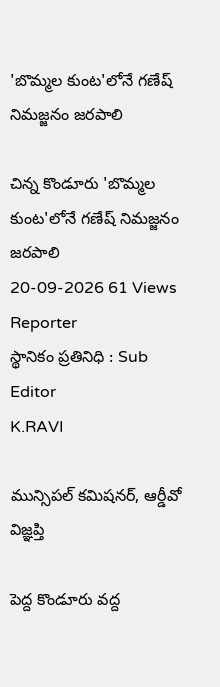'బొమ్మల కుంట'లోనే గణేష్ నిమజ్జనం జరపాలి

చిన్న కొండూరు 'బొమ్మల కుంట'లోనే గణేష్ నిమజ్జనం జరపాలి
20-09-2026 61 Views
Reporter
స్థానికం ప్రతినిధి : Sub Editor
K.RAVI

మున్సిపల్ కమిషనర్, ఆర్డీవో విజ్ఞప్తి

పెద్ద కొండూరు వద్ద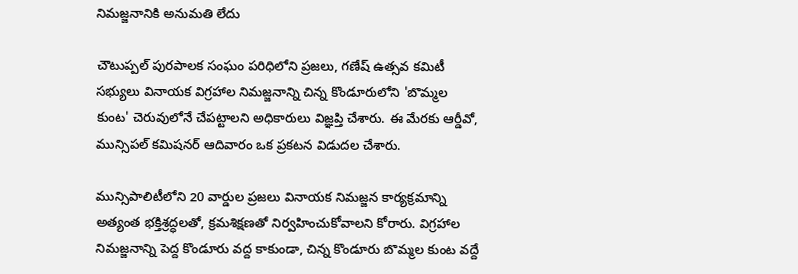నిమజ్జనానికి అనుమతి లేదు

చౌటుప్పల్ పురపాలక సంఘం పరిధిలోని ప్రజలు, గణేష్ ఉత్సవ కమిటీ సభ్యులు వినాయక విగ్రహాల నిమజ్జనాన్ని చిన్న కొండూరులోని 'బొమ్మల కుంట' చెరువులోనే చేపట్టాలని అధికారులు విజ్ఞప్తి చేశారు. ఈ మేరకు ఆర్డీవో, మున్సిపల్ కమిషనర్ ఆదివారం ఒక ప్రకటన విడుదల చేశారు.

మున్సిపాలిటీలోని 20 వార్డుల ప్రజలు వినాయక నిమజ్జన కార్యక్రమాన్ని అత్యంత భక్తిశ్రద్ధలతో, క్రమశిక్షణతో నిర్వహించుకోవాలని కోరారు. విగ్రహాల నిమజ్జనాన్ని పెద్ద కొండూరు వద్ద కాకుండా, చిన్న కొండూరు బొమ్మల కుంట వద్దే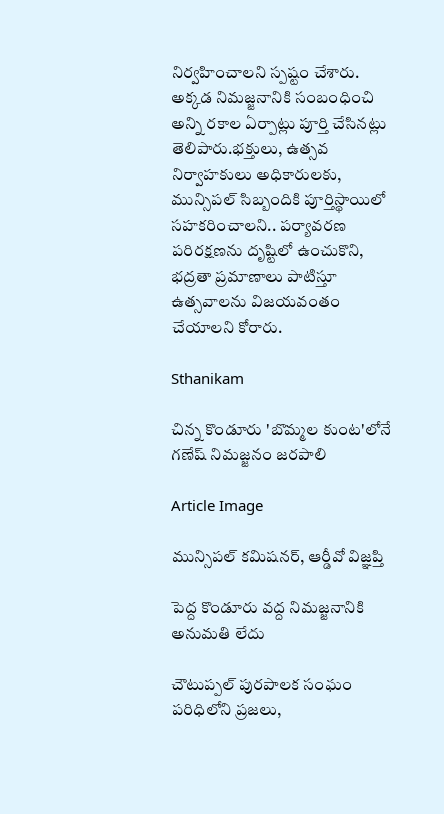నిర్వహించాలని స్పష్టం చేశారు. అక్కడ నిమజ్జనానికి సంబంధించి అన్ని రకాల ఏర్పాట్లు పూర్తి చేసినట్లు తెలిపారు.భక్తులు, ఉత్సవ నిర్వాహకులు అధికారులకు, మున్సిపల్ సిబ్బందికి పూర్తిస్థాయిలో సహకరించాలని.. పర్యావరణ పరిరక్షణను దృష్టిలో ఉంచుకొని, భద్రతా ప్రమాణాలు పాటిస్తూ ఉత్సవాలను విజయవంతం చేయాలని కోరారు.

Sthanikam

చిన్న కొండూరు 'బొమ్మల కుంట'లోనే గణేష్ నిమజ్జనం జరపాలి

Article Image

మున్సిపల్ కమిషనర్, ఆర్డీవో విజ్ఞప్తి

పెద్ద కొండూరు వద్ద నిమజ్జనానికి అనుమతి లేదు

చౌటుప్పల్ పురపాలక సంఘం పరిధిలోని ప్రజలు,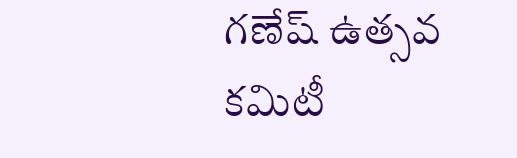గణేష్ ఉత్సవ కమిటీ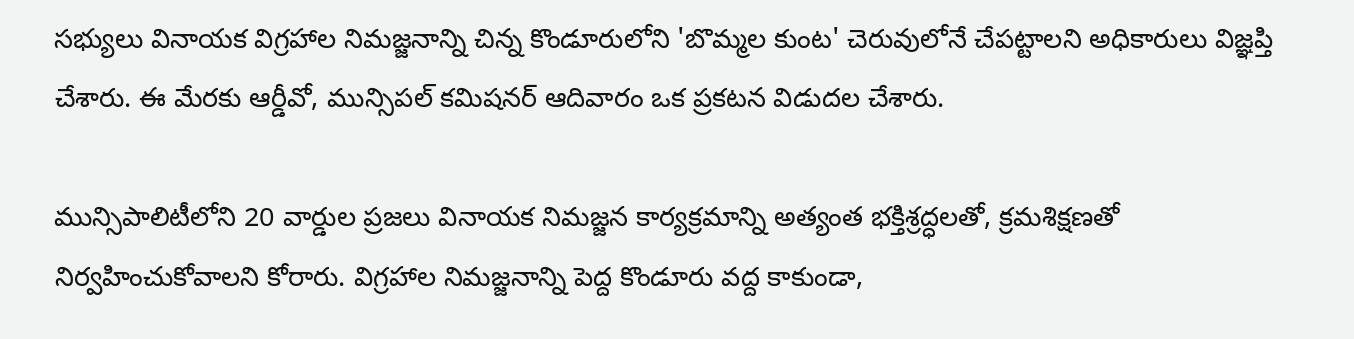సభ్యులు వినాయక విగ్రహాల నిమజ్జనాన్ని చిన్న కొండూరులోని 'బొమ్మల కుంట' చెరువులోనే చేపట్టాలని అధికారులు విజ్ఞప్తి చేశారు. ఈ మేరకు ఆర్డీవో, మున్సిపల్ కమిషనర్ ఆదివారం ఒక ప్రకటన విడుదల చేశారు.

మున్సిపాలిటీలోని 20 వార్డుల ప్రజలు వినాయక నిమజ్జన కార్యక్రమాన్ని అత్యంత భక్తిశ్రద్ధలతో, క్రమశిక్షణతో నిర్వహించుకోవాలని కోరారు. విగ్రహాల నిమజ్జనాన్ని పెద్ద కొండూరు వద్ద కాకుండా,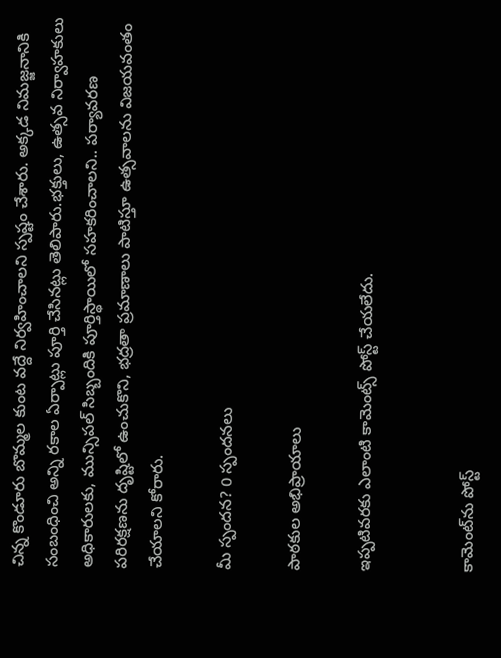చిన్న కొండూరు బొమ్మల కుంట వద్దే నిర్వహించాలని స్పష్టం చేశారు. అక్కడ నిమజ్జనానికి సంబంధించి అన్ని రకాల ఏర్పాట్లు పూర్తి చేసినట్లు తెలిపారు.భక్తులు, ఉత్సవ నిర్వాహకులు అధికారులకు, మున్సిపల్ సిబ్బందికి పూర్తిస్థాయిలో సహకరించాలని.. పర్యావరణ పరిరక్షణను దృష్టిలో ఉంచుకొని, భద్రతా ప్రమాణాలు పాటిస్తూ ఉత్సవాలను విజయవంతం చేయాలని కోరారు.

మీ స్పందన? 0 స్పందనలు

పాఠకుల అభిప్రాయాలు

ఇప్పటివరకు ఎలాంటి కామెంట్స్ పోస్ట్ చేయలేదు.


కామెంట్‌ను పోస్ట్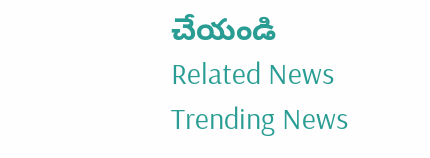చేయండి
Related News
Trending News